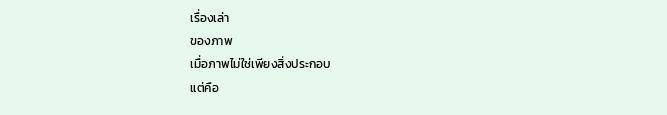เรื่องเล่า
ของภาพ
เมื่อภาพไม่ใช่เพียงสิ่งประกอบ
แต่คือ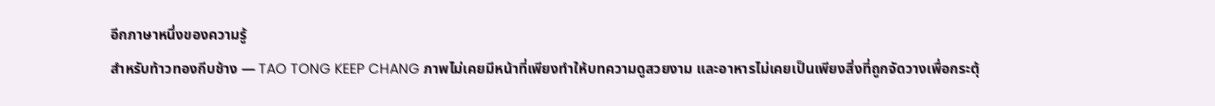อีกภาษาหนึ่งของความรู้
สำหรับท้าวทองกีบช้าง — TAO TONG KEEP CHANG ภาพไม่เคยมีหน้าที่เพียงทำให้บทความดูสวยงาม และอาหารไม่เคยเป็นเพียงสิ่งที่ถูกจัดวางเพื่อกระตุ้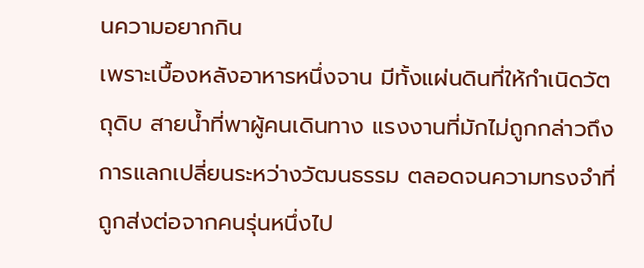นความอยากกิน
เพราะเบื้องหลังอาหารหนึ่งจาน มีทั้งแผ่นดินที่ให้กำเนิดวัตถุดิบ สายน้ำที่พาผู้คนเดินทาง แรงงานที่มักไม่ถูกกล่าวถึง การแลกเปลี่ยนระหว่างวัฒนธรรม ตลอดจนความทรงจำที่ถูกส่งต่อจากคนรุ่นหนึ่งไป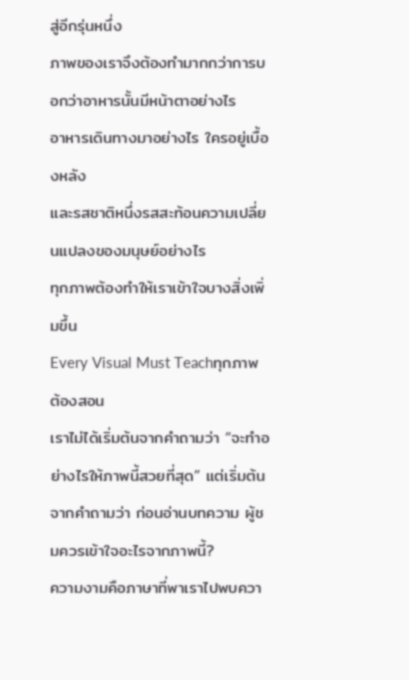สู่อีกรุ่นหนึ่ง
ภาพของเราจึงต้องทำมากกว่าการบอกว่าอาหารนั้นมีหน้าตาอย่างไร
อาหารเดินทางมาอย่างไร ใครอยู่เบื้องหลัง
และรสชาติหนึ่งรสสะท้อนความเปลี่ยนแปลงของมนุษย์อย่างไร
ทุกภาพต้องทำให้เราเข้าใจบางสิ่งเพิ่มขึ้น
Every Visual Must Teachทุกภาพต้องสอน
เราไม่ได้เริ่มต้นจากคำถามว่า “จะทำอย่างไรให้ภาพนี้สวยที่สุด” แต่เริ่มต้นจากคำถามว่า ก่อนอ่านบทความ ผู้ชมควรเข้าใจอะไรจากภาพนี้?
ความงามคือภาษาที่พาเราไปพบควา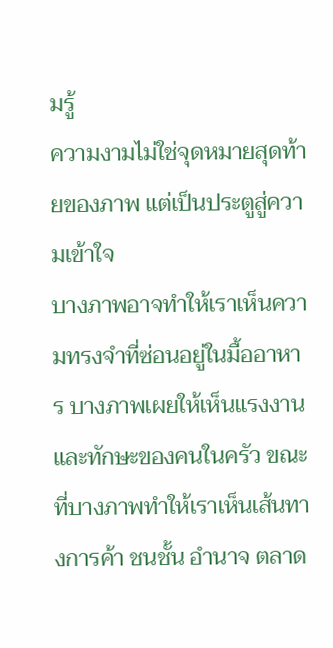มรู้
ความงามไม่ใช่จุดหมายสุดท้ายของภาพ แต่เป็นประตูสู่ความเข้าใจ
บางภาพอาจทำให้เราเห็นความทรงจำที่ซ่อนอยู่ในมื้ออาหาร บางภาพเผยให้เห็นแรงงานและทักษะของคนในครัว ขณะที่บางภาพทำให้เราเห็นเส้นทางการค้า ชนชั้น อำนาจ ตลาด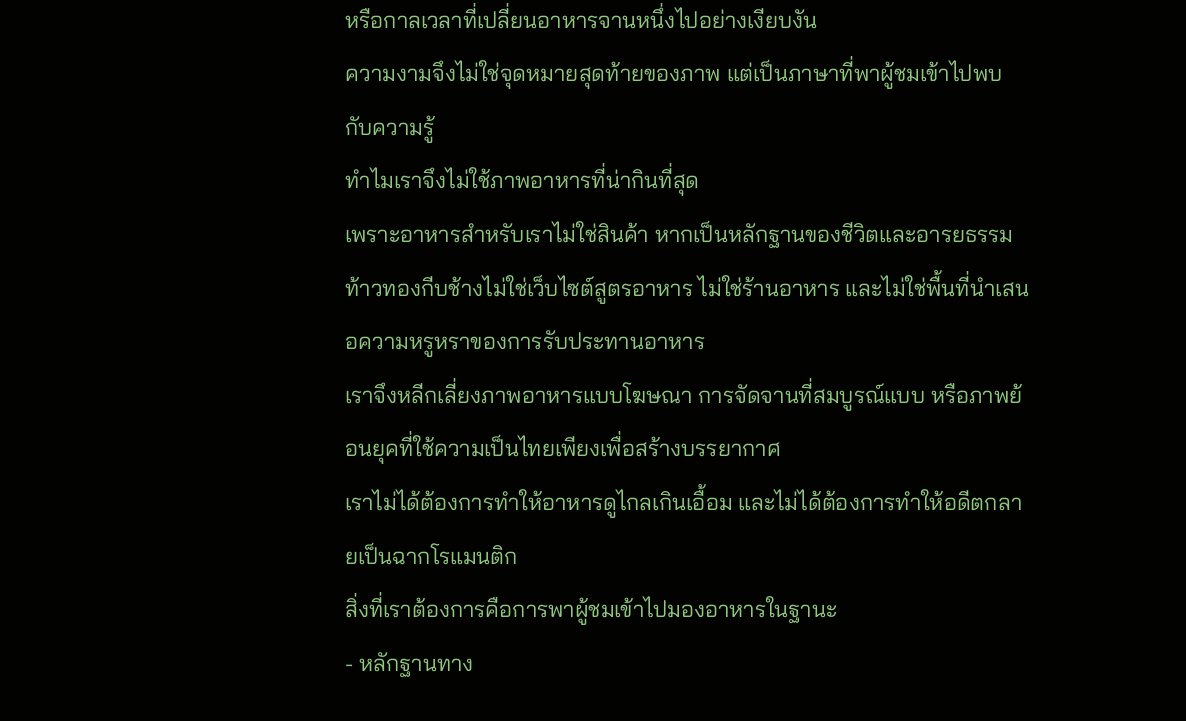หรือกาลเวลาที่เปลี่ยนอาหารจานหนึ่งไปอย่างเงียบงัน
ความงามจึงไม่ใช่จุดหมายสุดท้ายของภาพ แต่เป็นภาษาที่พาผู้ชมเข้าไปพบกับความรู้
ทำไมเราจึงไม่ใช้ภาพอาหารที่น่ากินที่สุด
เพราะอาหารสำหรับเราไม่ใช่สินค้า หากเป็นหลักฐานของชีวิตและอารยธรรม
ท้าวทองกีบช้างไม่ใช่เว็บไซต์สูตรอาหาร ไม่ใช่ร้านอาหาร และไม่ใช่พื้นที่นำเสนอความหรูหราของการรับประทานอาหาร
เราจึงหลีกเลี่ยงภาพอาหารแบบโฆษณา การจัดจานที่สมบูรณ์แบบ หรือภาพย้อนยุคที่ใช้ความเป็นไทยเพียงเพื่อสร้างบรรยากาศ
เราไม่ได้ต้องการทำให้อาหารดูไกลเกินเอื้อม และไม่ได้ต้องการทำให้อดีตกลายเป็นฉากโรแมนติก
สิ่งที่เราต้องการคือการพาผู้ชมเข้าไปมองอาหารในฐานะ
- หลักฐานทาง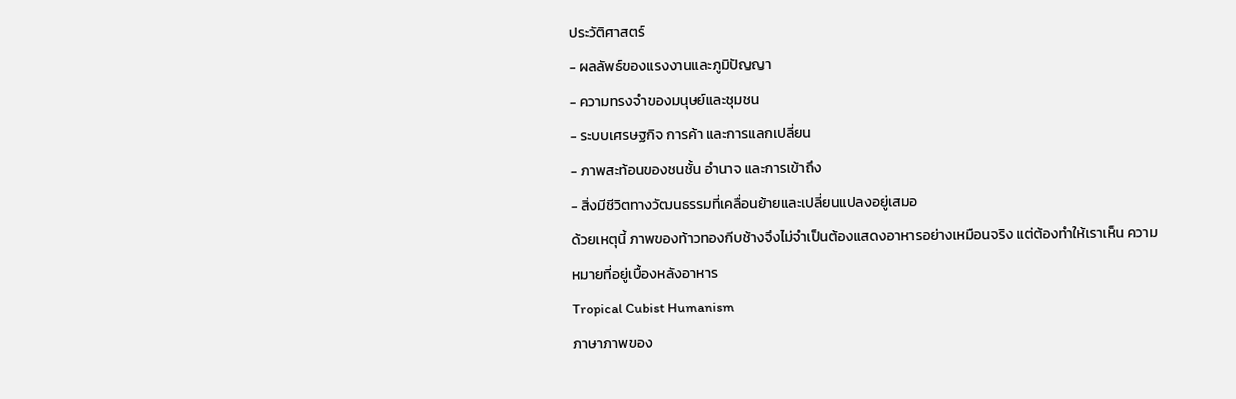ประวัติศาสตร์
- ผลลัพธ์ของแรงงานและภูมิปัญญา
- ความทรงจำของมนุษย์และชุมชน
- ระบบเศรษฐกิจ การค้า และการแลกเปลี่ยน
- ภาพสะท้อนของชนชั้น อำนาจ และการเข้าถึง
- สิ่งมีชีวิตทางวัฒนธรรมที่เคลื่อนย้ายและเปลี่ยนแปลงอยู่เสมอ
ด้วยเหตุนี้ ภาพของท้าวทองกีบช้างจึงไม่จำเป็นต้องแสดงอาหารอย่างเหมือนจริง แต่ต้องทำให้เราเห็น ความหมายที่อยู่เบื้องหลังอาหาร
Tropical Cubist Humanism
ภาษาภาพของ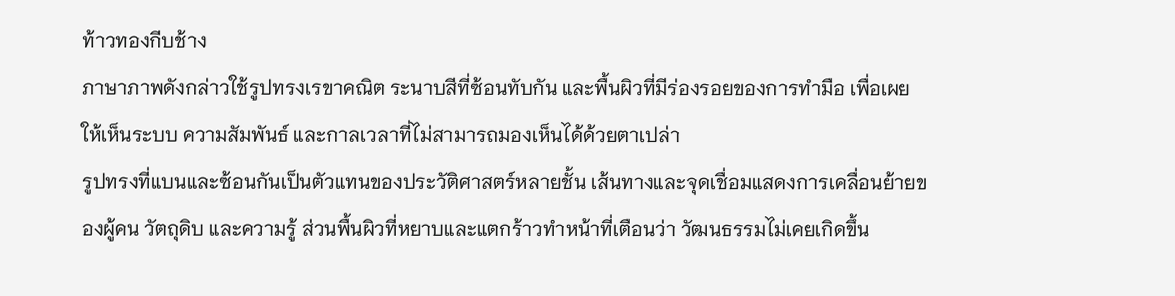ท้าวทองกีบช้าง
ภาษาภาพดังกล่าวใช้รูปทรงเรขาคณิต ระนาบสีที่ซ้อนทับกัน และพื้นผิวที่มีร่องรอยของการทำมือ เพื่อเผยให้เห็นระบบ ความสัมพันธ์ และกาลเวลาที่ไม่สามารถมองเห็นได้ด้วยตาเปล่า
รูปทรงที่แบนและซ้อนกันเป็นตัวแทนของประวัติศาสตร์หลายชั้น เส้นทางและจุดเชื่อมแสดงการเคลื่อนย้ายของผู้คน วัตถุดิบ และความรู้ ส่วนพื้นผิวที่หยาบและแตกร้าวทำหน้าที่เตือนว่า วัฒนธรรมไม่เคยเกิดขึ้น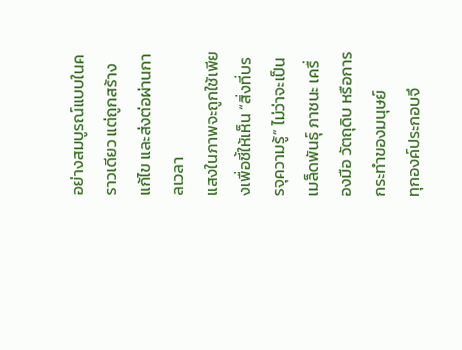อย่างสมบูรณ์แบบในคราวเดียว แต่ถูกสร้าง แก้ไข และส่งต่อผ่านกาลเวลา
แสงในภาพจะถูกใช้เพียงเพื่อชี้ให้เห็น “สิ่งที่บรรจุความรู้” ไม่ว่าจะเป็นเมล็ดพันธุ์ ภาชนะ เครื่องมือ วัตถุดิบ หรือการกระทำของมนุษย์
ทุกองค์ประกอบจึ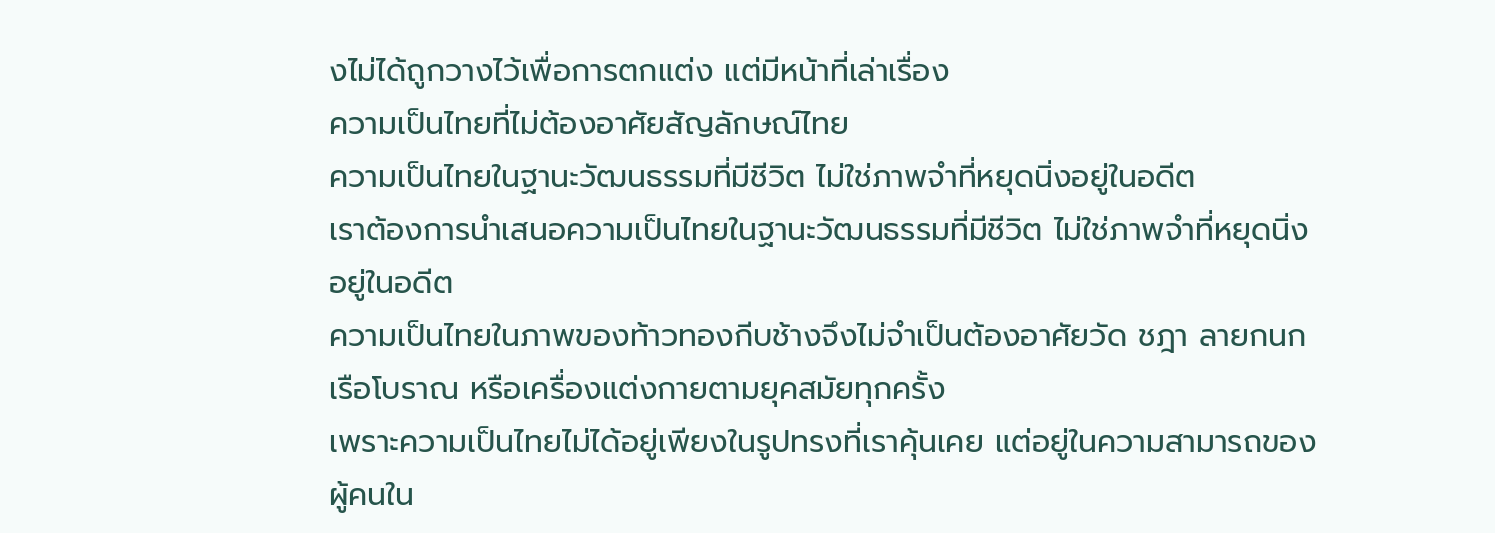งไม่ได้ถูกวางไว้เพื่อการตกแต่ง แต่มีหน้าที่เล่าเรื่อง
ความเป็นไทยที่ไม่ต้องอาศัยสัญลักษณ์ไทย
ความเป็นไทยในฐานะวัฒนธรรมที่มีชีวิต ไม่ใช่ภาพจำที่หยุดนิ่งอยู่ในอดีต
เราต้องการนำเสนอความเป็นไทยในฐานะวัฒนธรรมที่มีชีวิต ไม่ใช่ภาพจำที่หยุดนิ่งอยู่ในอดีต
ความเป็นไทยในภาพของท้าวทองกีบช้างจึงไม่จำเป็นต้องอาศัยวัด ชฎา ลายกนก เรือโบราณ หรือเครื่องแต่งกายตามยุคสมัยทุกครั้ง
เพราะความเป็นไทยไม่ได้อยู่เพียงในรูปทรงที่เราคุ้นเคย แต่อยู่ในความสามารถของผู้คนใน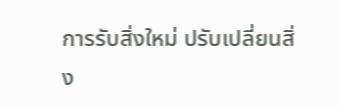การรับสิ่งใหม่ ปรับเปลี่ยนสิ่ง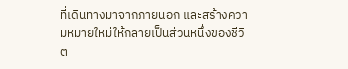ที่เดินทางมาจากภายนอก และสร้างความหมายใหม่ให้กลายเป็นส่วนหนึ่งของชีวิต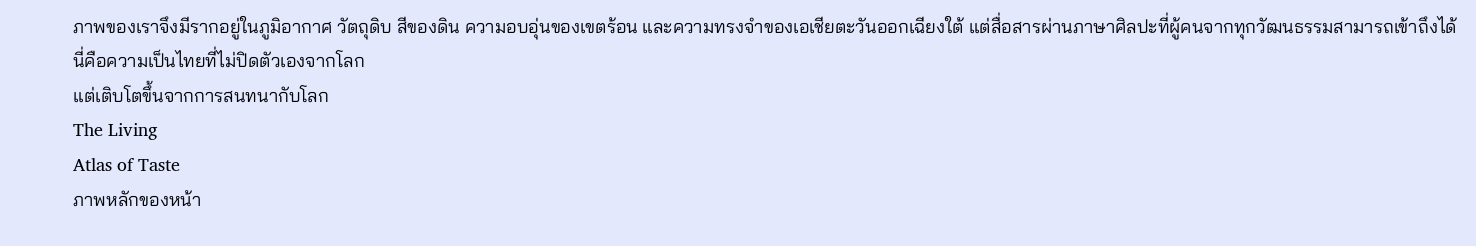ภาพของเราจึงมีรากอยู่ในภูมิอากาศ วัตถุดิบ สีของดิน ความอบอุ่นของเขตร้อน และความทรงจำของเอเชียตะวันออกเฉียงใต้ แต่สื่อสารผ่านภาษาศิลปะที่ผู้คนจากทุกวัฒนธรรมสามารถเข้าถึงได้
นี่คือความเป็นไทยที่ไม่ปิดตัวเองจากโลก
แต่เติบโตขึ้นจากการสนทนากับโลก
The Living
Atlas of Taste
ภาพหลักของหน้า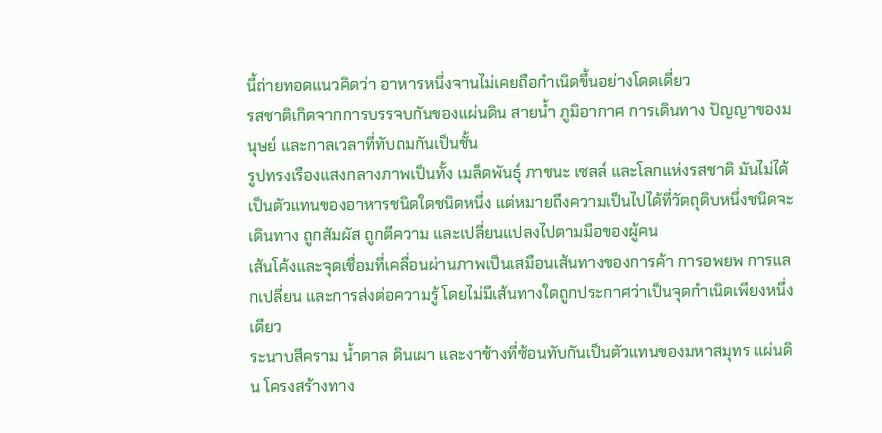นี้ถ่ายทอดแนวคิดว่า อาหารหนึ่งจานไม่เคยถือกำเนิดขึ้นอย่างโดดเดี่ยว
รสชาติเกิดจากการบรรจบกันของแผ่นดิน สายน้ำ ภูมิอากาศ การเดินทาง ปัญญาของมนุษย์ และกาลเวลาที่ทับถมกันเป็นชั้น
รูปทรงเรืองแสงกลางภาพเป็นทั้ง เมล็ดพันธุ์ ภาชนะ เซลล์ และโลกแห่งรสชาติ มันไม่ได้เป็นตัวแทนของอาหารชนิดใดชนิดหนึ่ง แต่หมายถึงความเป็นไปได้ที่วัตถุดิบหนึ่งชนิดจะเดินทาง ถูกสัมผัส ถูกตีความ และเปลี่ยนแปลงไปตามมือของผู้คน
เส้นโค้งและจุดเชื่อมที่เคลื่อนผ่านภาพเป็นเสมือนเส้นทางของการค้า การอพยพ การแลกเปลี่ยน และการส่งต่อความรู้ โดยไม่มีเส้นทางใดถูกประกาศว่าเป็นจุดกำเนิดเพียงหนึ่งเดียว
ระนาบสีคราม น้ำตาล ดินเผา และงาช้างที่ซ้อนทับกันเป็นตัวแทนของมหาสมุทร แผ่นดิน โครงสร้างทาง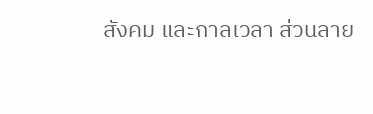สังคม และกาลเวลา ส่วนลาย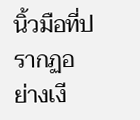นิ้วมือที่ปรากฏอย่างเงี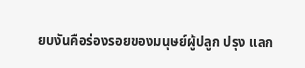ยบงันคือร่องรอยของมนุษย์ผู้ปลูก ปรุง แลก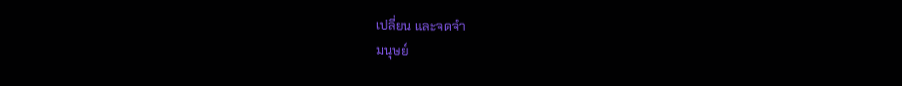เปลี่ยน และจดจำ
มนุษย์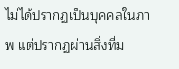ไม่ได้ปรากฏเป็นบุคคลในภาพ แต่ปรากฏผ่านสิ่งที่ม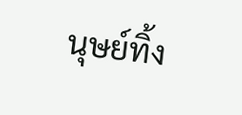นุษย์ทิ้ง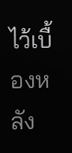ไว้เบื้องหลัง